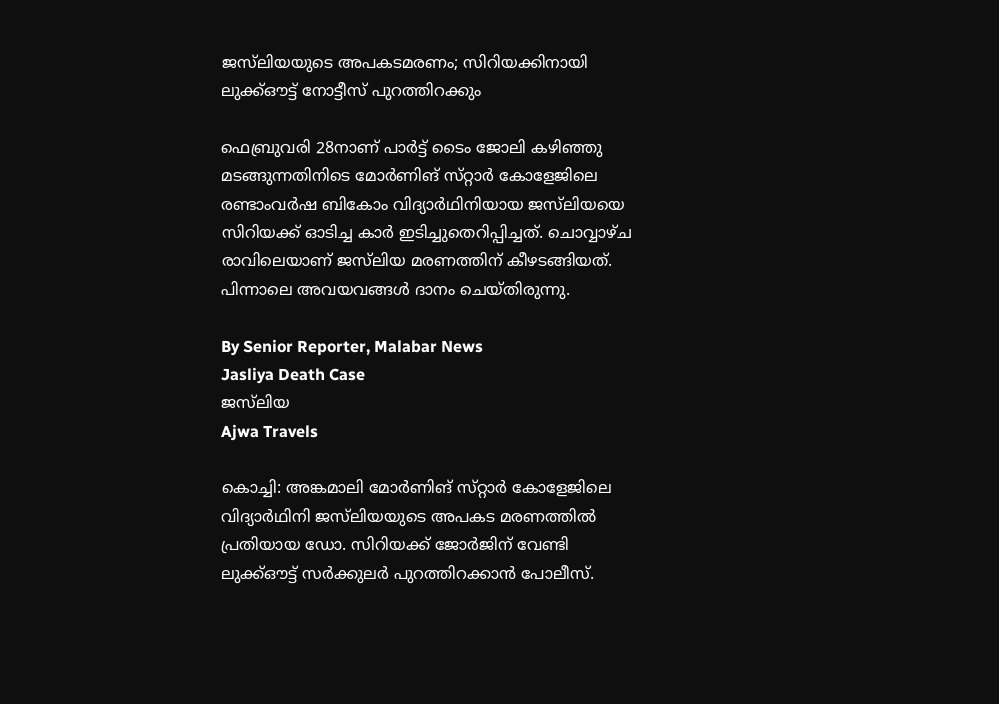ജസ്‌ലിയയുടെ അപകടമരണം; സിറിയക്കിനായി ലുക്ക്ഔട്ട് നോട്ടീസ് പുറത്തിറക്കും

ഫെബ്രുവരി 28നാണ് പാർട്ട് ടൈം ജോലി കഴിഞ്ഞു മടങ്ങുന്നതിനിടെ മോർണിങ് സ്‌റ്റാർ കോളേജിലെ രണ്ടാംവർഷ ബികോം വിദ്യാർഥിനിയായ ജസ്‌ലിയയെ സിറിയക്ക് ഓടിച്ച കാർ ഇടിച്ചുതെറിപ്പിച്ചത്. ചൊവ്വാഴ്‌ച രാവിലെയാണ് ജസ്‌ലിയ മരണത്തിന് കീഴടങ്ങിയത്. പിന്നാലെ അവയവങ്ങൾ ദാനം ചെയ്‌തിരുന്നു.

By Senior Reporter, Malabar News
Jasliya Death Case
ജസ്‌ലിയ
Ajwa Travels

കൊച്ചി: അങ്കമാലി മോർണിങ് സ്‌റ്റാർ കോളേജിലെ വിദ്യാർഥിനി ജസ്‌ലിയയുടെ അപകട മരണത്തിൽ പ്രതിയായ ഡോ. സിറിയക്ക് ജോർജിന് വേണ്ടി ലുക്ക്ഔട്ട് സർക്കുലർ പുറത്തിറക്കാൻ പോലീസ്.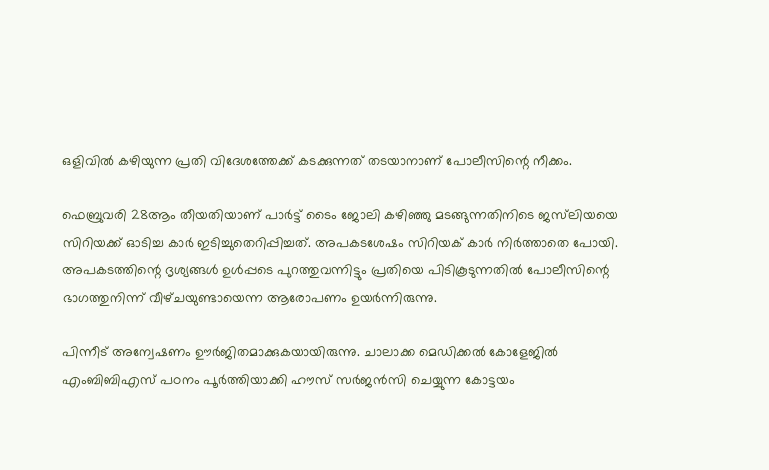ഒളിവിൽ കഴിയുന്ന പ്രതി വിദേശത്തേക്ക് കടക്കുന്നത് തടയാനാണ് പോലീസിന്റെ നീക്കം.

ഫെബ്രുവരി 28ആം തീയതിയാണ് പാർട്ട് ടൈം ജോലി കഴിഞ്ഞു മടങ്ങുന്നതിനിടെ ജസ്‌ലിയയെ സിറിയക്ക് ഓടിച്ച കാർ ഇടിച്ചുതെറിപ്പിച്ചത്. അപകടശേഷം സിറിയക് കാർ നിർത്താതെ പോയി. അപകടത്തിന്റെ ദൃശ്യങ്ങൾ ഉൾപ്പടെ പുറത്തുവന്നിട്ടും പ്രതിയെ പിടികൂടുന്നതിൽ പോലീസിന്റെ ഭാഗത്തുനിന്ന് വീഴ്‌ചയുണ്ടായെന്ന ആരോപണം ഉയർന്നിരുന്നു.

പിന്നീട് അന്വേഷണം ഊർജിതമാക്കുകയായിരുന്നു. ചാലാക്ക മെഡിക്കൽ കോളേജിൽ എംബിബിഎസ്‌ പഠനം പൂർത്തിയാക്കി ഹൗസ് സർജൻസി ചെയ്യുന്ന കോട്ടയം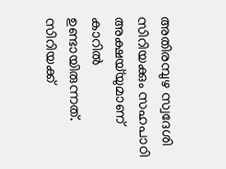അതിരമ്പുഴ സ്വദേശി സിറിയക്കും സഹപാഠി അക്ഷയ്‌യുമാണ് കാറിൽ ഉണ്ടായിരുന്നത്. സിറിയക്ക്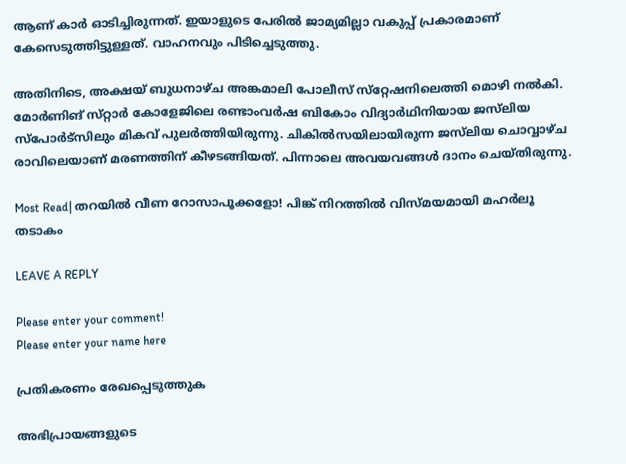ആണ് കാർ ഓടിച്ചിരുന്നത്. ഇയാളുടെ പേരിൽ ജാമ്യമില്ലാ വകുപ്പ് പ്രകാരമാണ് കേസെടുത്തിട്ടുള്ളത്. വാഹനവും പിടിച്ചെടുത്തു.

അതിനിടെ, അക്ഷയ് ബുധനാഴ്‌ച അങ്കമാലി പോലീസ് സ്‌റ്റേഷനിലെത്തി മൊഴി നൽകി. മോർണിങ് സ്‌റ്റാർ കോളേജിലെ രണ്ടാംവർഷ ബികോം വിദ്യാർഥിനിയായ ജസ്‌ലിയ സ്‌പോർട്‌സിലും മികവ് പുലർത്തിയിരുന്നു. ചികിൽസയിലായിരുന്ന ജസ്‌ലിയ ചൊവ്വാഴ്‌ച രാവിലെയാണ് മരണത്തിന് കീഴടങ്ങിയത്. പിന്നാലെ അവയവങ്ങൾ ദാനം ചെയ്‌തിരുന്നു.

Most Read| തറയിൽ വീണ റോസാപൂക്കളോ! പിങ്ക് നിറത്തിൽ വിസ്‌മയമായി മഹർലൂ തടാകം

LEAVE A REPLY

Please enter your comment!
Please enter your name here

പ്രതികരണം രേഖപ്പെടുത്തുക

അഭിപ്രായങ്ങളുടെ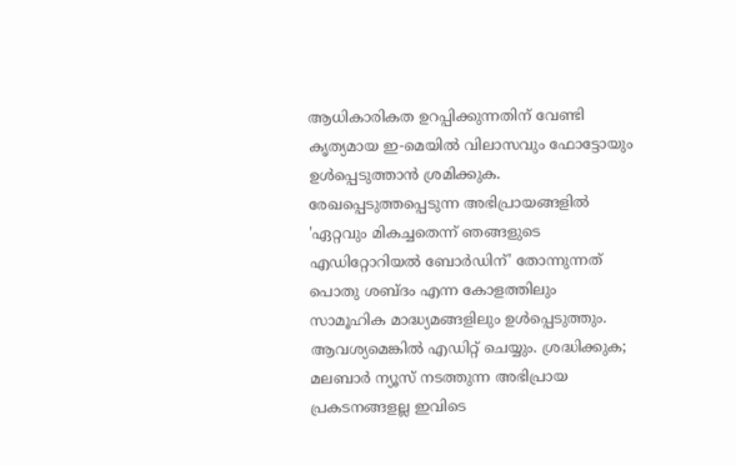ആധികാരികത ഉറപ്പിക്കുന്നതിന് വേണ്ടി കൃത്യമായ ഇ-മെയിൽ വിലാസവും ഫോട്ടോയും ഉൾപ്പെടുത്താൻ ശ്രമിക്കുക. രേഖപ്പെടുത്തപ്പെടുന്ന അഭിപ്രായങ്ങളിൽ 'ഏറ്റവും മികച്ചതെന്ന് ഞങ്ങളുടെ എഡിറ്റോറിയൽ ബോർഡിന്' തോന്നുന്നത് പൊതു ശബ്‌ദം എന്ന കോളത്തിലും സാമൂഹിക മാദ്ധ്യമങ്ങളിലും ഉൾപ്പെടുത്തും. ആവശ്യമെങ്കിൽ എഡിറ്റ് ചെയ്യും. ശ്രദ്ധിക്കുക; മലബാർ ന്യൂസ് നടത്തുന്ന അഭിപ്രായ പ്രകടനങ്ങളല്ല ഇവിടെ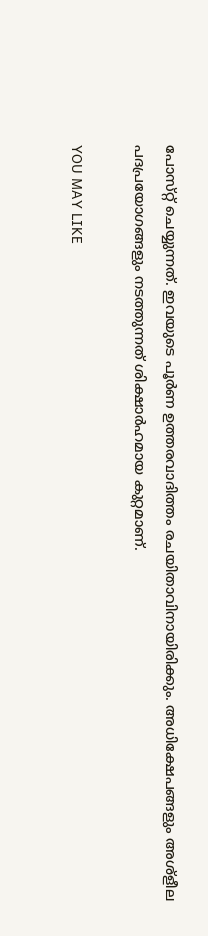പോസ്‌റ്റ് ചെയ്യുന്നത്. ഇവയുടെ പൂർണ ഉത്തരവാദിത്തം രചയിതാവിനായിരിക്കും. അധിക്ഷേപങ്ങളും അശ്‌ളീല പദപ്രയോഗങ്ങളും നടത്തുന്നത് ശിക്ഷാർഹമായ കുറ്റമാണ്.

YOU MAY LIKE